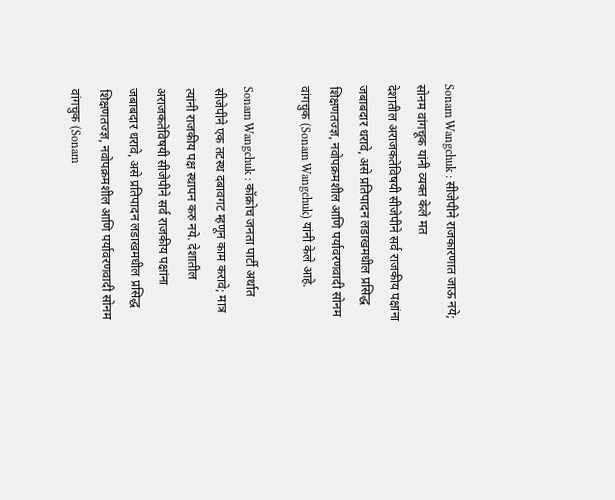Sonam Wangchuk : सीजेपीने राजकारणात जाऊ नये; सोनम वांगचूक यांनी व्यक्त केले मत
देशातील अराजकतेविषयी सीजेपीने सर्व राजकीय पक्षांना जबाबदार धरावे, असे प्रतिपादन लडाखमधील प्रसिद्ध शिक्षणतज्ज्ञ, नवोपक्रमशील आणि पर्यावरणवादी सोनम वांगचुक (Sonam Wangchuk) यांनी केले आहे.

Sonam Wangchuk : कॉक्रोच जनता पार्टी अर्थात सीजेपीने एक तटस्थ दबावगट म्हणून काम करावे; मात्र त्यांनी राजकीय पक्ष स्थापन करु नये. देशातील अराजकतेविषयी सीजेपीने सर्व राजकीय पक्षांना जबाबदार धरावे, असे प्रतिपादन लडाखमधील प्रसिद्ध शिक्षणतज्ज्ञ, नवोपक्रमशील आणि पर्यावरणवादी सोनम वांगचुक (Sonam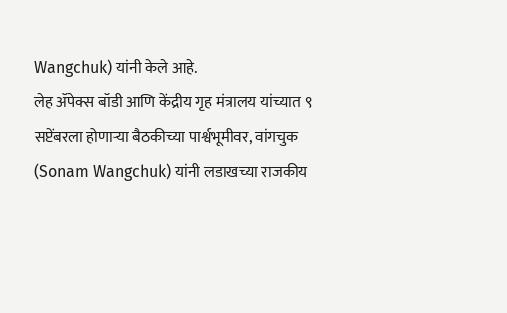Wangchuk) यांनी केले आहे.
लेह ॲपेक्स बॉडी आणि केंद्रीय गृह मंत्रालय यांच्यात ९ सप्टेंबरला होणाऱ्या बैठकीच्या पार्श्वभूमीवर, वांगचुक (Sonam Wangchuk) यांनी लडाखच्या राजकीय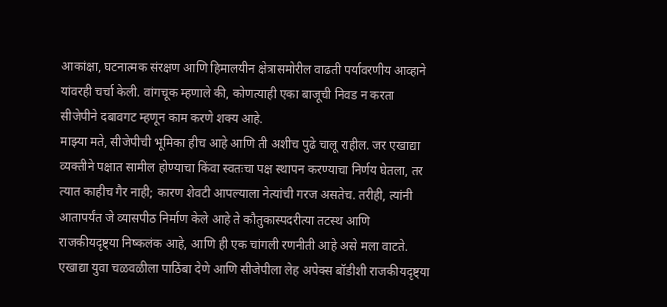आकांक्षा, घटनात्मक संरक्षण आणि हिमालयीन क्षेत्रासमोरील वाढती पर्यावरणीय आव्हाने यांवरही चर्चा केली. वांगचूक म्हणाले की, कोणत्याही एका बाजूची निवड न करता सीजेपीने दबावगट म्हणून काम करणे शक्य आहे.
माझ्या मते, सीजेपीची भूमिका हीच आहे आणि ती अशीच पुढे चालू राहील. जर एखाद्या व्यक्तीने पक्षात सामील होण्याचा किंवा स्वतःचा पक्ष स्थापन करण्याचा निर्णय घेतला, तर त्यात काहीच गैर नाही; कारण शेवटी आपल्याला नेत्यांची गरज असतेच. तरीही, त्यांनी आतापर्यंत जे व्यासपीठ निर्माण केले आहे ते कौतुकास्पदरीत्या तटस्थ आणि राजकीयदृष्ट्या निष्कलंक आहे, आणि ही एक चांगली रणनीती आहे असे मला वाटते.
एखाद्या युवा चळवळीला पाठिंबा देणे आणि सीजेपीला लेह अपेक्स बॉडीशी राजकीयदृष्ट्या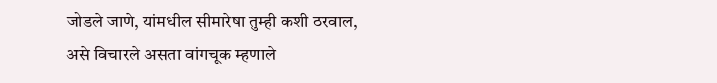जोडले जाणे, यांमधील सीमारेषा तुम्ही कशी ठरवाल, असे विचारले असता वांगचूक म्हणाले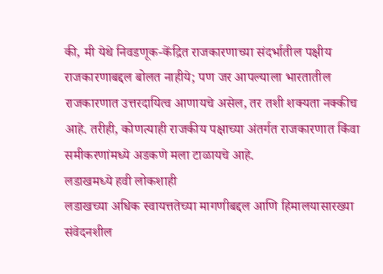की, मी येथे निवडणूक-केंद्रित राजकारणाच्या संदर्भातील पक्षीय राजकारणाबद्दल बोलत नाहीये; पण जर आपल्याला भारतातील राजकारणात उत्तरदायित्व आणायचे असेल, तर तशी शक्यता नक्कीच आहे. तरीही, कोणत्याही राजकीय पक्षाच्या अंतर्गत राजकारणात किंवा समीकरणांमध्ये अडकणे मला टाळायचे आहे.
लडाखमध्ये हवी लोकशाही
लडाखच्या अधिक स्वायत्ततेच्या मागणीबद्दल आणि हिमालयासारख्या संवेदनशील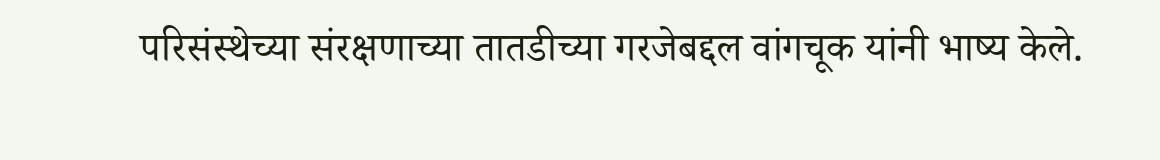परिसंस्थेच्या संरक्षणाच्या तातडीच्या गरजेबद्दल वांगचूक यांनी भाष्य केले.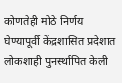कोणतेही मोठे निर्णय घेण्यापूर्वी केंद्रशासित प्रदेशात लोकशाही पुनर्स्थापित केली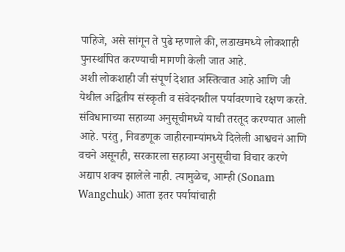पाहिजे, असे सांगून ते पुढे म्हणाले की, लडाखमध्ये लोकशाही पुनर्स्थापित करण्याची मागणी केली जात आहे.
अशी लोकशाही जी संपूर्ण देशात अस्तित्वात आहे आणि जी येथील अद्वितीय संस्कृती व संवेदनशील पर्यावरणाचे रक्षण करते. संविधानाच्या सहाव्या अनुसूचीमध्ये याची तरतूद करण्यात आली आहे. परंतु, निवडणूक जाहीरनाम्यांमध्ये दिलेली आश्वचनं आणि वचने असूनही, सरकारला सहाव्या अनुसूचीचा विचार करणे अद्याप शक्य झालेले नाही. त्यामुळेच, आम्ही (Sonam Wangchuk) आता इतर पर्यायांचाही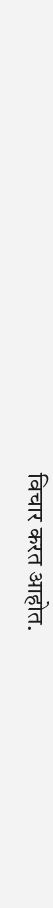विचार करत आहोत.